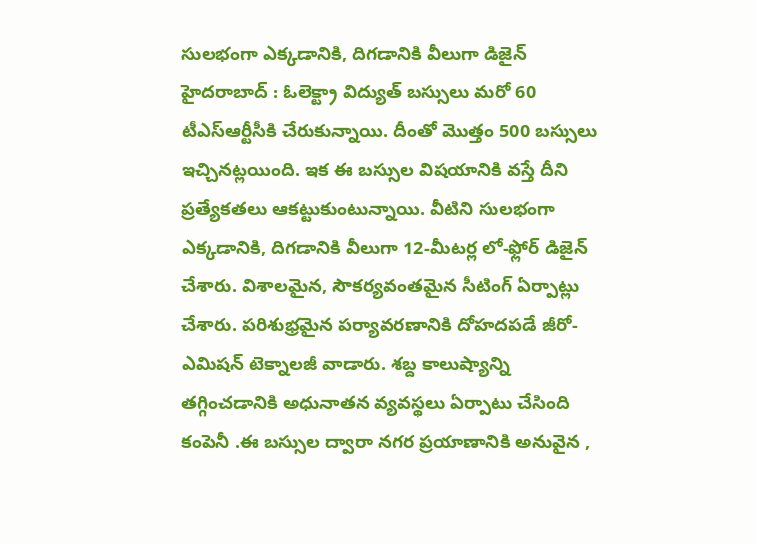సులభంగా ఎక్కడానికి, దిగడానికి వీలుగా డిజైన్
హైదరాబాద్ : ఓలెక్ట్రా విద్యుత్ బస్సులు మరో 60 టీఎస్ఆర్టీసీకి చేరుకున్నాయి. దీంతో మొత్తం 500 బస్సులు ఇచ్చినట్లయింది. ఇక ఈ బస్సుల విషయానికి వస్తే దీని ప్రత్యేకతలు ఆకట్టుకుంటున్నాయి. వీటిని సులభంగా ఎక్కడానికి, దిగడానికి వీలుగా 12-మీటర్ల లో-ఫ్లోర్ డిజైన్ చేశారు. విశాలమైన, సౌకర్యవంతమైన సీటింగ్ ఏర్పాట్లు చేశారు. పరిశుభ్రమైన పర్యావరణానికి దోహదపడే జీరో-ఎమిషన్ టెక్నాలజీ వాడారు. శబ్ద కాలుష్యాన్ని తగ్గించడానికి అధునాతన వ్యవస్థలు ఏర్పాటు చేసింది కంపెనీ .ఈ బస్సుల ద్వారా నగర ప్రయాణానికి అనువైన ,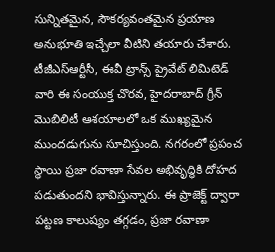సున్నితమైన, సౌకర్యవంతమైన ప్రయాణ అనుభూతి ఇచ్చేలా వీటిని తయారు చేశారు.
టీజీఎస్ఆర్టీసీ, ఈవీ ట్రాన్స్ ప్రైవేట్ లిమిటెడ్ వారి ఈ సంయుక్త చొరవ, హైదరాబాద్ గ్రీన్ మొబిలిటీ ఆశయాలలో ఒక ముఖ్యమైన ముందడుగును సూచిస్తుంది. నగరంలో ప్రపంచ స్థాయి ప్రజా రవాణా సేవల అభివృద్ధికి దోహద పడుతుందని భావిస్తున్నారు. ఈ ప్రాజెక్ట్ ద్వారా పట్టణ కాలుష్యం తగ్గడం, ప్రజా రవాణా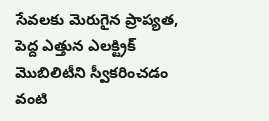సేవలకు మెరుగైన ప్రాప్యత, పెద్ద ఎత్తున ఎలక్ట్రిక్ మొబిలిటీని స్వీకరించడం వంటి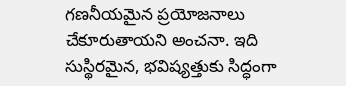గణనీయమైన ప్రయోజనాలు చేకూరుతాయని అంచనా. ఇది సుస్థిరమైన, భవిష్యత్తుకు సిద్ధంగా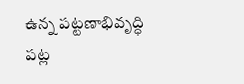ఉన్న పట్టణాభివృద్ధి పట్ల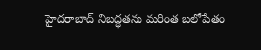హైదరాబాద్ నిబద్ధతను మరింత బలోపేతం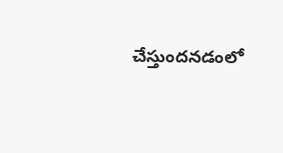చేస్తుందనడంలో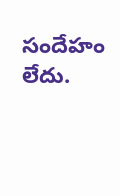సందేహం లేదు.